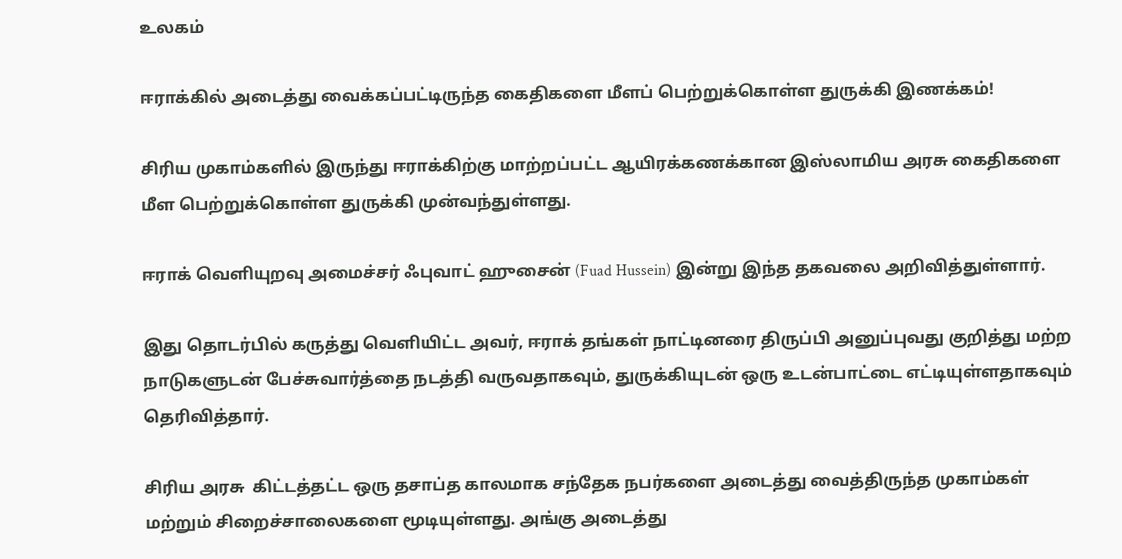உலகம்

ஈராக்கில் அடைத்து வைக்கப்பட்டிருந்த கைதிகளை மீளப் பெற்றுக்கொள்ள துருக்கி இணக்கம்!

சிரிய முகாம்களில் இருந்து ஈராக்கிற்கு மாற்றப்பட்ட ஆயிரக்கணக்கான இஸ்லாமிய அரசு கைதிகளை மீள பெற்றுக்கொள்ள துருக்கி முன்வந்துள்ளது.

ஈராக் வெளியுறவு அமைச்சர் ஃபுவாட் ஹுசைன் (Fuad Hussein) இன்று இந்த தகவலை அறிவித்துள்ளார்.

இது தொடர்பில் கருத்து வெளியிட்ட அவர், ஈராக் தங்கள் நாட்டினரை திருப்பி அனுப்புவது குறித்து மற்ற நாடுகளுடன் பேச்சுவார்த்தை நடத்தி வருவதாகவும், துருக்கியுடன் ஒரு உடன்பாட்டை எட்டியுள்ளதாகவும் தெரிவித்தார்.

சிரிய அரசு  கிட்டத்தட்ட ஒரு தசாப்த காலமாக சந்தேக நபர்களை அடைத்து வைத்திருந்த முகாம்கள் மற்றும் சிறைச்சாலைகளை மூடியுள்ளது. அங்கு அடைத்து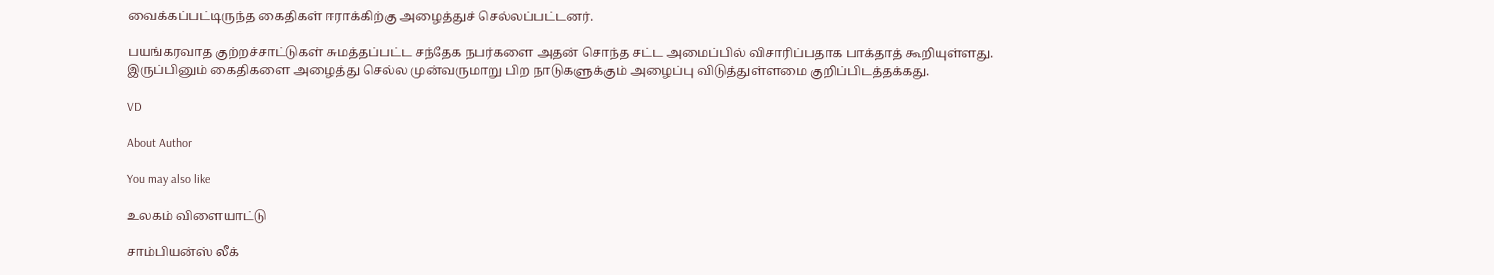வைக்கப்பட்டிருந்த கைதிகள் ஈராக்கிற்கு அழைத்துச் செல்லப்பட்டனர்.

பயங்கரவாத குற்றச்சாட்டுகள் சுமத்தப்பட்ட சந்தேக நபர்களை அதன் சொந்த சட்ட அமைப்பில் விசாரிப்பதாக பாக்தாத் கூறியுள்ளது. இருப்பினும் கைதிகளை அழைத்து செல்ல முன்வருமாறு பிற நாடுகளுக்கும் அழைப்பு விடுத்துள்ளமை குறிப்பிடத்தக்கது.

VD

About Author

You may also like

உலகம் விளையாட்டு

சாம்பியன்ஸ் லீக்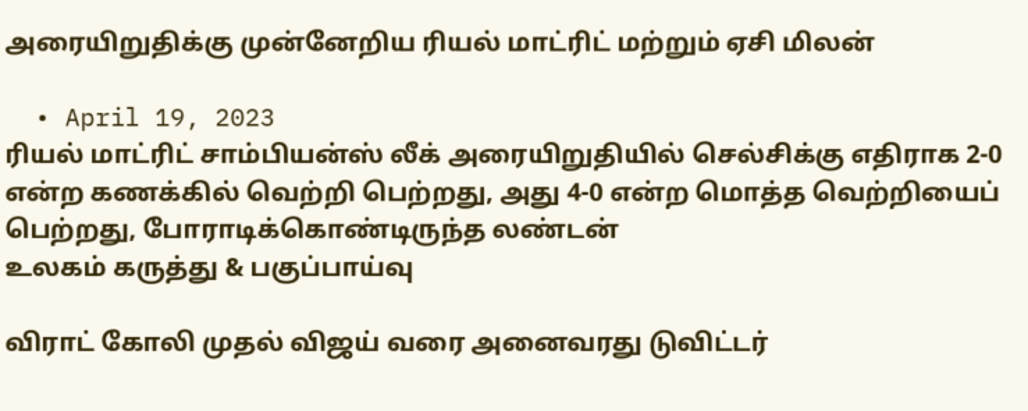அரையிறுதிக்கு முன்னேறிய ரியல் மாட்ரிட் மற்றும் ஏசி மிலன்

  • April 19, 2023
ரியல் மாட்ரிட் சாம்பியன்ஸ் லீக் அரையிறுதியில் செல்சிக்கு எதிராக 2-0 என்ற கணக்கில் வெற்றி பெற்றது, அது 4-0 என்ற மொத்த வெற்றியைப் பெற்றது, போராடிக்கொண்டிருந்த லண்டன்
உலகம் கருத்து & பகுப்பாய்வு

விராட் கோலி முதல் விஜய் வரை அனைவரது டுவிட்டர்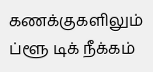கணக்குகளிலும் ப்ளூ டிக் நீக்கம்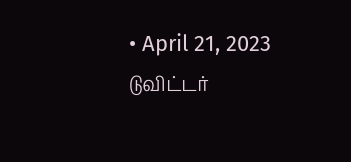• April 21, 2023
டுவிட்டர்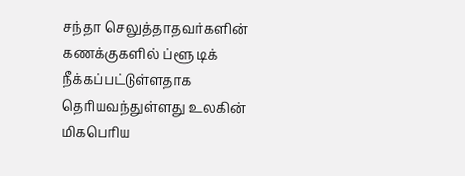சந்தா செலுத்தாதவர்களின் கணக்குகளில் ப்ளூ டிக் நீக்கப்பட்டுள்ளதாக தெரியவந்துள்ளது உலகின் மிகபெரிய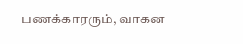பணக்காரரும், வாகன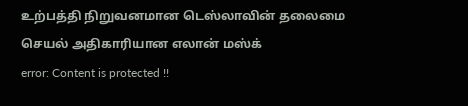உற்பத்தி நிறுவனமான டெஸ்லாவின் தலைமை செயல் அதிகாரியான எலான் மஸ்க்
error: Content is protected !!